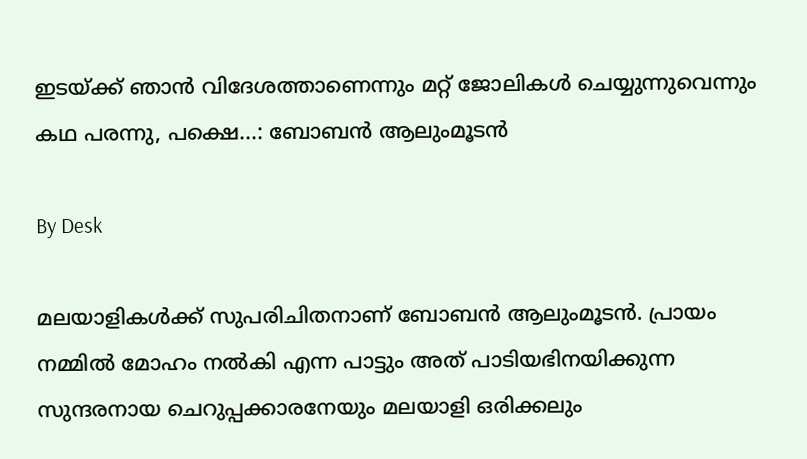ഇടയ്ക്ക് ഞാന്‍ വിദേശത്താണെന്നും മറ്റ് ജോലികള്‍ ചെയ്യുന്നുവെന്നും കഥ പരന്നു, പക്ഷെ...: ബോബന്‍ ആലുംമൂടന്‍

By Desk

മലയാളികള്‍ക്ക് സുപരിചിതനാണ് ബോബന്‍ ആലുംമൂടന്‍. പ്രായം നമ്മില്‍ മോഹം നല്‍കി എന്ന പാട്ടും അത് പാടിയഭിനയിക്കുന്ന സുന്ദരനായ ചെറുപ്പക്കാരനേയും മലയാളി ഒരിക്കലും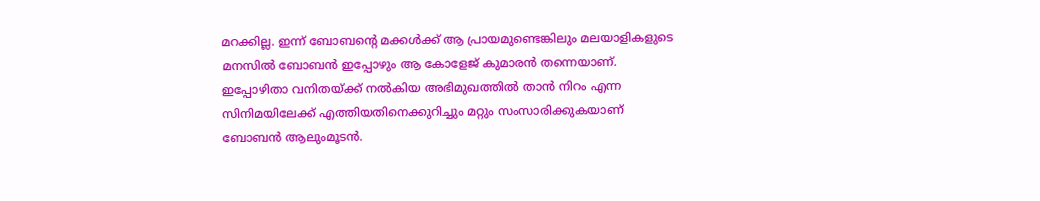മറക്കില്ല. ഇന്ന് ബോബന്റെ മക്കള്‍ക്ക് ആ പ്രായമുണ്ടെങ്കിലും മലയാളികളുടെ മനസില്‍ ബോബന്‍ ഇപ്പോഴും ആ കോളേജ് കുമാരന്‍ തന്നെയാണ്. ഇപ്പോഴിതാ വനിതയ്ക്ക് നല്‍കിയ അഭിമുഖത്തില്‍ താന്‍ നിറം എന്ന സിനിമയിലേക്ക് എത്തിയതിനെക്കുറിച്ചും മറ്റും സംസാരിക്കുകയാണ് ബോബന്‍ ആലുംമൂടന്‍.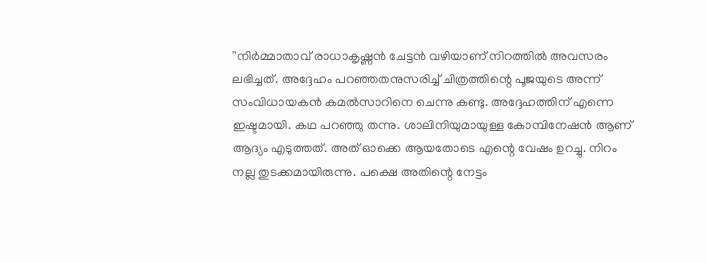''നിര്‍മ്മാതാവ് രാധാകൃഷ്ണന്‍ ചേട്ടന്‍ വഴിയാണ് നിറത്തില്‍ അവസരം ലഭിച്ചത്. അദ്ദേഹം പറഞ്ഞതനുസരിച്ച് ചിത്രത്തിന്റെ പൂജയുടെ അന്ന് സംവിധായകന്‍ കമല്‍സാറിനെ ചെന്നു കണ്ടു. അദ്ദേഹത്തിന് എന്നെ ഇഷ്ടമായി. കഥ പറഞ്ഞു തന്നു. ശാലിനിയുമായുള്ള കോമ്പിനേഷന്‍ ആണ് ആദ്യം എടുത്തത്. അത് ഓക്കെ ആയതോടെ എന്റെ വേഷം ഉറച്ചു. നിറം നല്ല തുടക്കമായിരുന്നു. പക്ഷെ അതിന്റെ നേട്ടം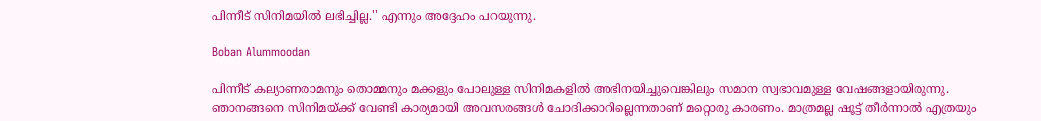പിന്നീട് സിനിമയില്‍ ലഭിച്ചില്ല.'' എന്നും അദ്ദേഹം പറയുന്നു.

Boban Alummoodan

പിന്നീട് കല്യാണരാമനും തൊമ്മനും മക്കളും പോലുള്ള സിനിമകളില്‍ അഭിനയിച്ചുവെങ്കിലും സമാന സ്വഭാവമുള്ള വേഷങ്ങളായിരുന്നു. ഞാനങ്ങനെ സിനിമയ്ക്ക് വേണ്ടി കാര്യമായി അവസരങ്ങള്‍ ചോദിക്കാറില്ലെന്നതാണ് മറ്റൊരു കാരണം. മാത്രമല്ല ഷൂട്ട് തീര്‍ന്നാല്‍ എത്രയും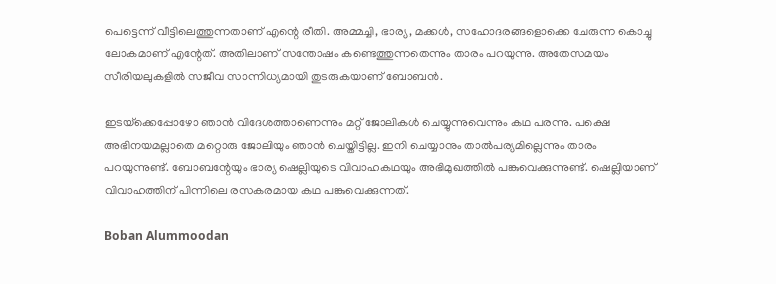പെട്ടെന്ന് വീട്ടിലെത്തുന്നതാണ് എന്റെ രീതി. അമ്മച്ചി, ഭാര്യ, മക്കള്‍, സഹോദരങ്ങളൊക്കെ ചേരുന്ന കൊച്ചു ലോകമാണ് എന്റേത്. അതിലാണ് സന്തോഷം കണ്ടെത്തുന്നതെന്നും താരം പറയുന്നു. അതേസമയം സീരിയലുകളില്‍ സജീവ സാന്നിധ്യമായി തുടരുകയാണ് ബോബന്‍.

ഇടയ്‌ക്കെപ്പോഴോ ഞാന്‍ വിദേശത്താണെന്നും മറ്റ് ജോലികള്‍ ചെയ്യുന്നുവെന്നും കഥ പരന്നു. പക്ഷെ അഭിനയമല്ലാതെ മറ്റൊരു ജോലിയും ഞാന്‍ ചെയ്തിട്ടില്ല. ഇനി ചെയ്യാനും താല്‍പര്യമില്ലെന്നും താരം പറയുന്നുണ്ട്. ബോബന്റേയും ഭാര്യ ഷെല്ലിയുടെ വിവാഹകഥയും അഭിമുഖത്തില്‍ പങ്കുവെക്കുന്നുണ്ട്. ഷെല്ലിയാണ് വിവാഹത്തിന് പിന്നിലെ രസകരമായ കഥ പങ്കുവെക്കുന്നത്.

Boban Alummoodan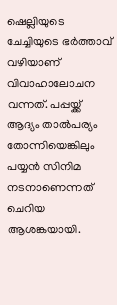ഷെല്ലിയുടെ ചേച്ചിയുടെ ഭര്‍ത്താവ് വഴിയാണ് വിവാഹാലോചന വന്നത്. പപ്പയ്ക്ക് ആദ്യം താല്‍പര്യം തോന്നിയെങ്കിലും പയ്യന്‍ സിനിമ നടനാണെന്നത് ചെറിയ ആശങ്കയായി.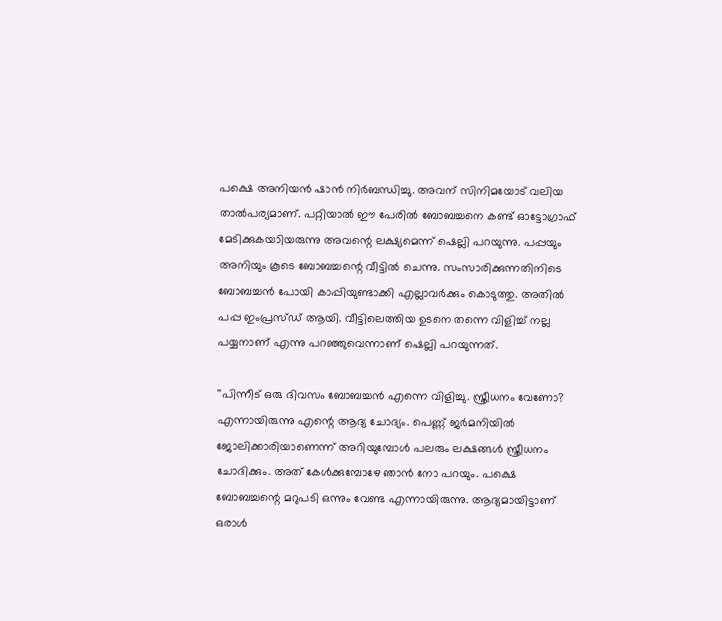പക്ഷെ അനിയന്‍ ഷാന്‍ നിര്‍ബന്ധിച്ചു. അവന് സിനിമയോട് വലിയ താല്‍പര്യമാണ്. പറ്റിയാല്‍ ഈ പേരില്‍ ബോബച്ചനെ കണ്ട് ഓട്ടോഗ്രാഫ് മേടിക്കുകയാിയരുന്നു അവന്റെ ലക്ഷ്യമെന്ന് ഷെല്ലി പറയുന്നു. പപ്പയും അനിയും കൂടെ ബോബച്ചന്റെ വീട്ടില്‍ ചെന്നു. സംസാരിക്കുന്നതിനിടെ ബോബച്ചന്‍ പോയി കാപ്പിയുണ്ടാക്കി എല്ലാവര്‍ക്കും കൊടുത്തു. അതില്‍ പപ്പ ഇംപ്രസ്ഡ് ആയി. വീട്ടിലെത്തിയ ഉടനെ തന്നെ വിളിച്ച് നല്ല പയ്യനാണ് എന്നു പറഞ്ഞുവെന്നാണ് ഷെല്ലി പറയുന്നത്.

''പിന്നീട് ഒരു ദിവസം ബോബച്ചന്‍ എന്നെ വിളിച്ചു. സ്ത്രീധനം വേണോ? എന്നായിരുന്നു എന്റെ ആദ്യ ചോദ്യം. പെണ്ണ് ജര്‍മനിയില്‍ ജോലിക്കാരിയാണെന്ന് അറിയുമ്പോള്‍ പലരും ലക്ഷങ്ങള്‍ സ്ത്രീധനം ചോദിക്കും. അത് കേള്‍ക്കുമ്പോഴേ ഞാന്‍ നോ പറയും. പക്ഷെ ബോബച്ചന്റെ മറുപടി ഒന്നും വേണ്ട എന്നായിരുന്നു. ആദ്യമായിട്ടാണ് ഒരാള്‍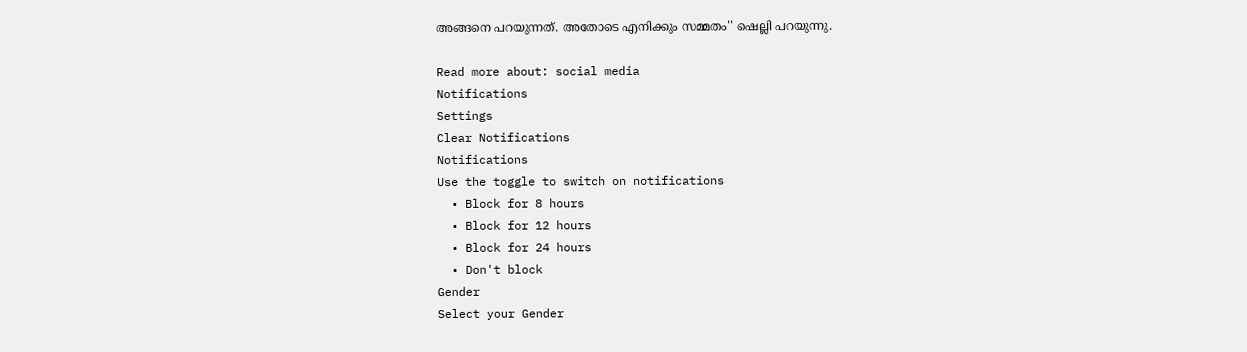അങ്ങനെ പറയുന്നത്. അതോടെ എനിക്കും സമ്മതം'' ഷെല്ലി പറയുന്നു.

Read more about: social media
Notifications
Settings
Clear Notifications
Notifications
Use the toggle to switch on notifications
  • Block for 8 hours
  • Block for 12 hours
  • Block for 24 hours
  • Don't block
Gender
Select your Gender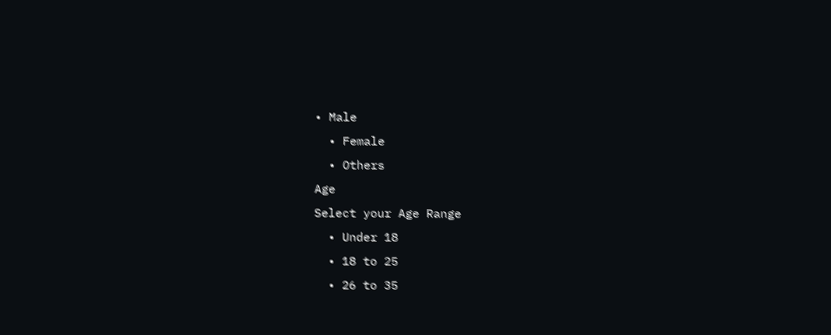• Male
  • Female
  • Others
Age
Select your Age Range
  • Under 18
  • 18 to 25
  • 26 to 35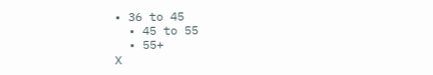• 36 to 45
  • 45 to 55
  • 55+
X